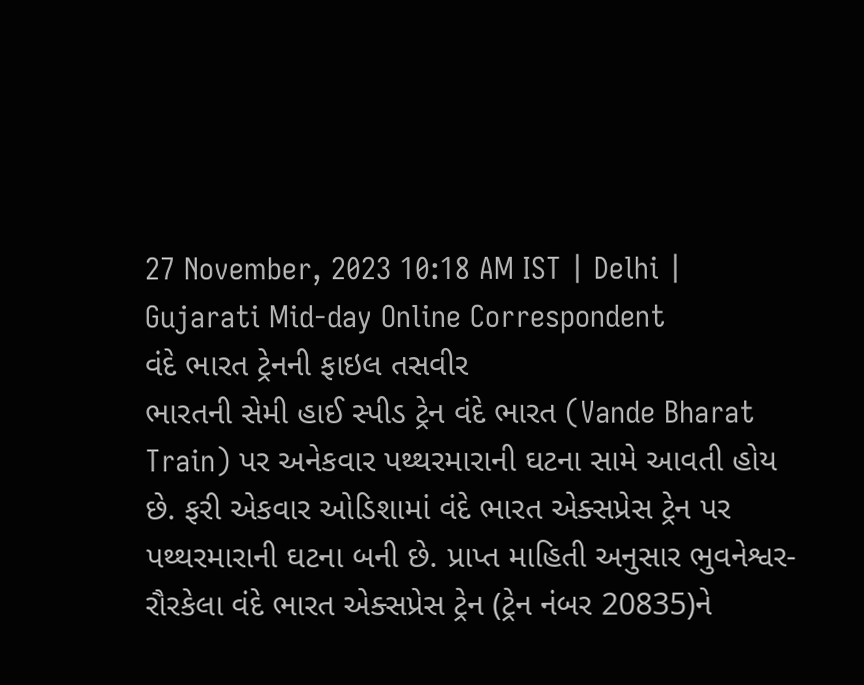27 November, 2023 10:18 AM IST | Delhi | Gujarati Mid-day Online Correspondent
વંદે ભારત ટ્રેનની ફાઇલ તસવીર
ભારતની સેમી હાઈ સ્પીડ ટ્રેન વંદે ભારત (Vande Bharat Train) પર અનેકવાર પથ્થરમારાની ઘટના સામે આવતી હોય છે. ફરી એકવાર ઓડિશામાં વંદે ભારત એક્સપ્રેસ ટ્રેન પર પથ્થરમારાની ઘટના બની છે. પ્રાપ્ત માહિતી અનુસાર ભુવનેશ્વર-રૌરકેલા વંદે ભારત એક્સપ્રેસ ટ્રેન (ટ્રેન નંબર 20835)ને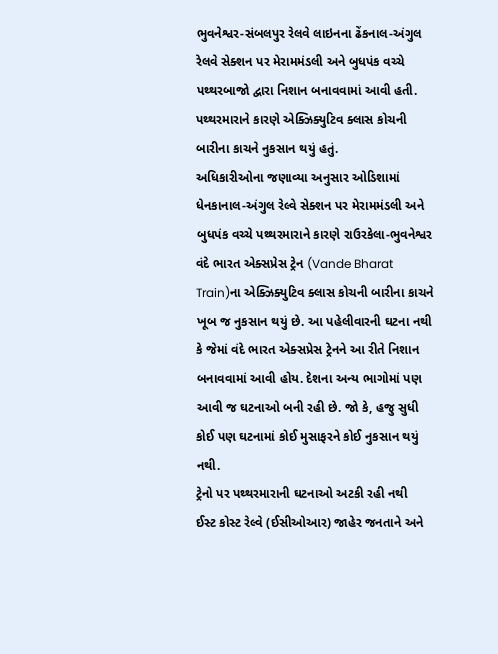ભુવનેશ્વર-સંબલપુર રેલવે લાઇનના ઢેંકનાલ-અંગુલ રેલવે સેક્શન પર મેરામમંડલી અને બુધપંક વચ્ચે પથ્થરબાજો દ્વારા નિશાન બનાવવામાં આવી હતી. પથ્થરમારાને કારણે એક્ઝિક્યુટિવ ક્લાસ કોચની બારીના કાચને નુકસાન થયું હતું.
અધિકારીઓના જણાવ્યા અનુસાર ઓડિશામાં ધેનકાનાલ-અંગુલ રેલ્વે સેક્શન પર મેરામમંડલી અને બુધપંક વચ્ચે પથ્થરમારાને કારણે રાઉરકેલા-ભુવનેશ્વર વંદે ભારત એક્સપ્રેસ ટ્રેન (Vande Bharat Train)ના એક્ઝિક્યુટિવ ક્લાસ કોચની બારીના કાચને ખૂબ જ નુકસાન થયું છે. આ પહેલીવારની ઘટના નથી કે જેમાં વંદે ભારત એક્સપ્રેસ ટ્રેનને આ રીતે નિશાન બનાવવામાં આવી હોય. દેશના અન્ય ભાગોમાં પણ આવી જ ઘટનાઓ બની રહી છે. જો કે, હજુ સુધી કોઈ પણ ઘટનામાં કોઈ મુસાફરને કોઈ નુકસાન થયું નથી.
ટ્રેનો પર પથ્થરમારાની ઘટનાઓ અટકી રહી નથી
ઈસ્ટ કોસ્ટ રેલ્વે (ઈસીઓઆર) જાહેર જનતાને અને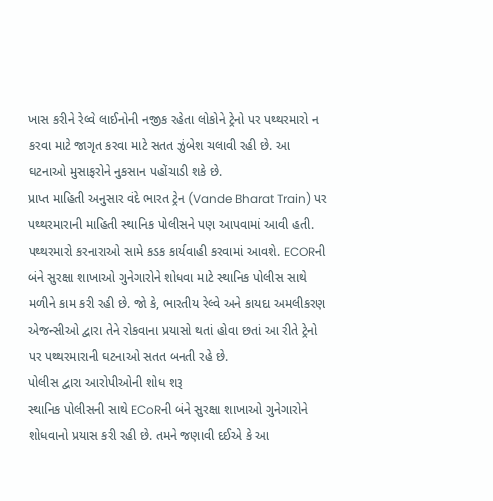ખાસ કરીને રેલ્વે લાઈનોની નજીક રહેતા લોકોને ટ્રેનો પર પથ્થરમારો ન કરવા માટે જાગૃત કરવા માટે સતત ઝુંબેશ ચલાવી રહી છે. આ ઘટનાઓ મુસાફરોને નુકસાન પહોંચાડી શકે છે.
પ્રાપ્ત માહિતી અનુસાર વંદે ભારત ટ્રેન (Vande Bharat Train) પર પથ્થરમારાની માહિતી સ્થાનિક પોલીસને પણ આપવામાં આવી હતી. પથ્થરમારો કરનારાઓ સામે કડક કાર્યવાહી કરવામાં આવશે. ECORની બંને સુરક્ષા શાખાઓ ગુનેગારોને શોધવા માટે સ્થાનિક પોલીસ સાથે મળીને કામ કરી રહી છે. જો કે, ભારતીય રેલ્વે અને કાયદા અમલીકરણ એજન્સીઓ દ્વારા તેને રોકવાના પ્રયાસો થતાં હોવા છતાં આ રીતે ટ્રેનો પર પથ્થરમારાની ઘટનાઓ સતત બનતી રહે છે.
પોલીસ દ્વારા આરોપીઓની શોધ શરૂ
સ્થાનિક પોલીસની સાથે ECoRની બંને સુરક્ષા શાખાઓ ગુનેગારોને શોધવાનો પ્રયાસ કરી રહી છે. તમને જણાવી દઈએ કે આ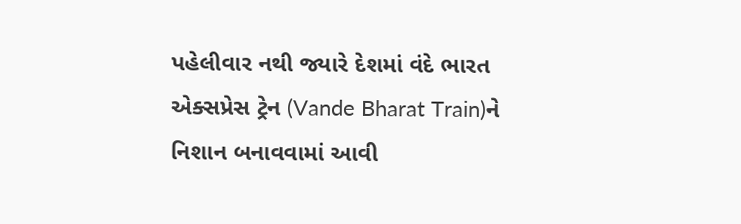પહેલીવાર નથી જ્યારે દેશમાં વંદે ભારત એક્સપ્રેસ ટ્રેન (Vande Bharat Train)ને નિશાન બનાવવામાં આવી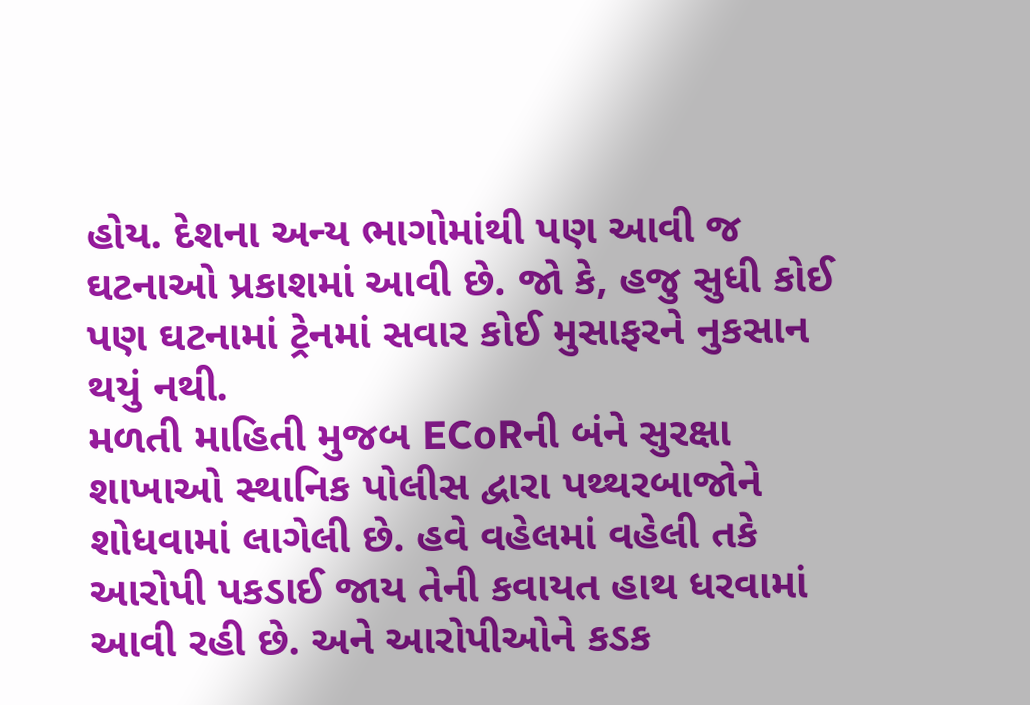હોય. દેશના અન્ય ભાગોમાંથી પણ આવી જ ઘટનાઓ પ્રકાશમાં આવી છે. જો કે, હજુ સુધી કોઈ પણ ઘટનામાં ટ્રેનમાં સવાર કોઈ મુસાફરને નુકસાન થયું નથી.
મળતી માહિતી મુજબ ECoRની બંને સુરક્ષા શાખાઓ સ્થાનિક પોલીસ દ્વારા પથ્થરબાજોને શોધવામાં લાગેલી છે. હવે વહેલમાં વહેલી તકે આરોપી પકડાઈ જાય તેની કવાયત હાથ ધરવામાં આવી રહી છે. અને આરોપીઓને કડક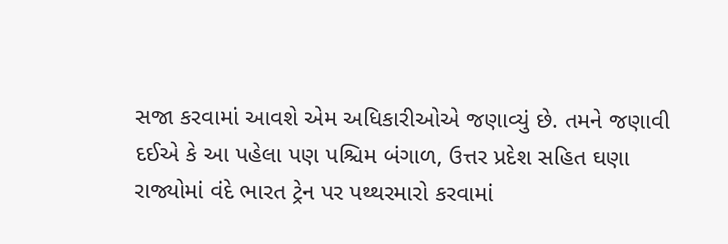સજા કરવામાં આવશે એમ અધિકારીઓએ જણાવ્યું છે. તમને જણાવી દઈએ કે આ પહેલા પણ પશ્ચિમ બંગાળ, ઉત્તર પ્રદેશ સહિત ઘણા રાજ્યોમાં વંદે ભારત ટ્રેન પર પથ્થરમારો કરવામાં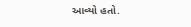આવ્યો હતો.